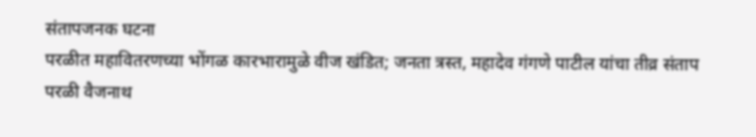संतापजनक घटना
परळीत महावितरणच्या भोंगळ कारभारामुळे वीज खंडित; जनता त्रस्त, महादेव गंगणे पाटील यांचा तीव्र संताप
परळी वैजनाथ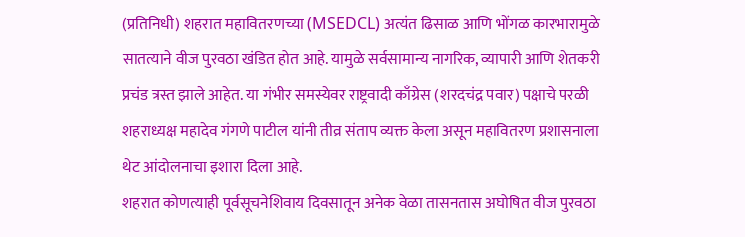(प्रतिनिधी) शहरात महावितरणच्या (MSEDCL) अत्यंत ढिसाळ आणि भोंगळ कारभारामुळे सातत्याने वीज पुरवठा खंडित होत आहे. यामुळे सर्वसामान्य नागरिक, व्यापारी आणि शेतकरी प्रचंड त्रस्त झाले आहेत. या गंभीर समस्येवर राष्ट्रवादी काँग्रेस (शरदचंद्र पवार) पक्षाचे परळी शहराध्यक्ष महादेव गंगणे पाटील यांनी तीव्र संताप व्यक्त केला असून महावितरण प्रशासनाला थेट आंदोलनाचा इशारा दिला आहे.
शहरात कोणत्याही पूर्वसूचनेशिवाय दिवसातून अनेक वेळा तासनतास अघोषित वीज पुरवठा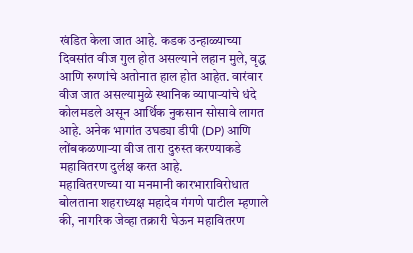खंडित केला जात आहे. कडक उन्हाळ्याच्या दिवसांत वीज गुल होत असल्याने लहान मुले, वृद्ध आणि रुग्णांचे अतोनात हाल होत आहेत. वारंवार वीज जात असल्यामुळे स्थानिक व्यापाऱ्यांचे धंदे कोलमडले असून आर्थिक नुकसान सोसावे लागत आहे. अनेक भागांत उघड्या डीपी (DP) आणि लोंबकळणाऱ्या वीज तारा दुरुस्त करण्याकडे महावितरण दुर्लक्ष करत आहे.
महावितरणच्या या मनमानी कारभाराविरोधात बोलताना शहराध्यक्ष महादेव गंगणे पाटील म्हणाले की, नागरिक जेव्हा तक्रारी घेऊन महावितरण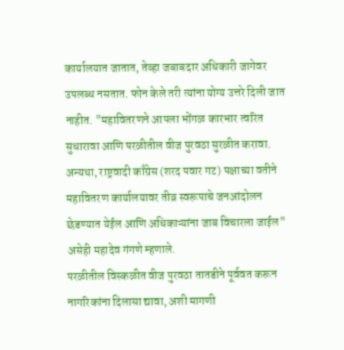कार्यालयात जातात, तेव्हा जबाबदार अधिकारी जागेवर उपलब्ध नसतात. फोन केले तरी त्यांना योग्य उत्तरे दिली जात नाहीत. "महावितरणने आपला भोंगळ कारभार त्वरित सुधारावा आणि परळीतील वीज पुरवठा सुरळीत करावा. अन्यथा, राष्ट्रवादी काँग्रेस (शरद पवार गट) पक्षाच्या वतीने महावितरण कार्यालयावर तीव्र स्वरूपाचे जनआंदोलन छेडण्यात येईल आणि अधिकाऱ्यांना जाब विचारला जाईल" असेही महादेव गंगणे म्हणाले.
परळीतील विस्कळीत वीज पुरवठा तातडीने पूर्ववत करून नागरिकांना दिलासा द्यावा, अशी मागणी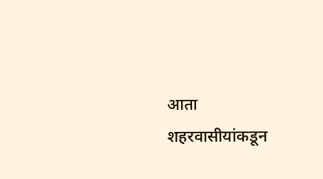आता शहरवासीयांकडून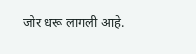जोर धरू लागली आहे.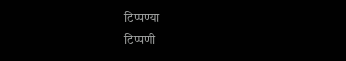टिप्पण्या
टिप्पणी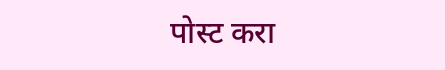पोस्ट करा